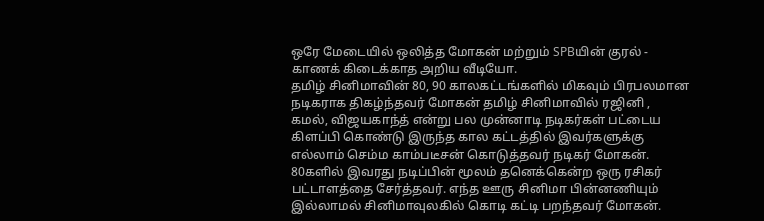ஒரே மேடையில் ஒலித்த மோகன் மற்றும் SPBயின் குரல் - காணக் கிடைக்காத அறிய வீடியோ.
தமிழ் சினிமாவின் 80, 90 காலகட்டங்களில் மிகவும் பிரபலமான நடிகராக திகழ்ந்தவர் மோகன் தமிழ் சினிமாவில் ரஜினி , கமல், விஜயகாந்த் என்று பல முன்னாடி நடிகர்கள் பட்டைய கிளப்பி கொண்டு இருந்த கால கட்டத்தில் இவர்களுக்கு எல்லாம் செம்ம காம்படீசன் கொடுத்தவர் நடிகர் மோகன். 80களில் இவரது நடிப்பின் மூலம் தனெக்கென்ற ஒரு ரசிகர் பட்டாளத்தை சேர்த்தவர். எந்த ஊரு சினிமா பின்னணியும் இல்லாமல் சினிமாவுலகில் கொடி கட்டி பறந்தவர் மோகன்.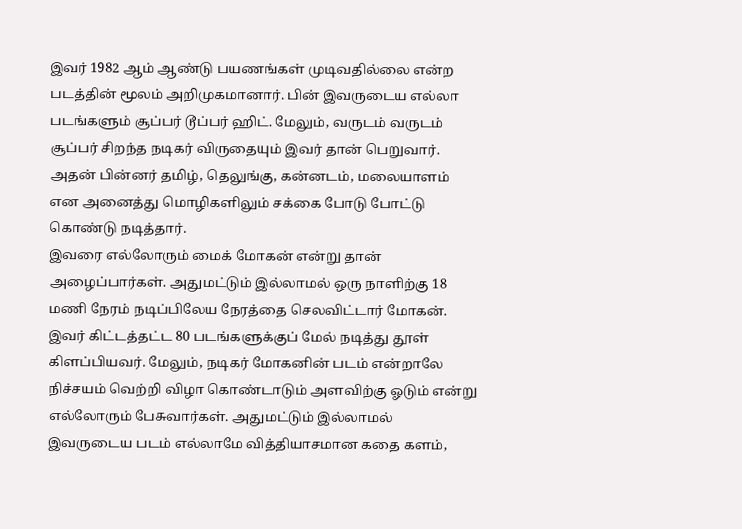இவர் 1982 ஆம் ஆண்டு பயணங்கள் முடிவதில்லை என்ற படத்தின் மூலம் அறிமுகமானார். பின் இவருடைய எல்லா படங்களும் சூப்பர் டூப்பர் ஹிட். மேலும், வருடம் வருடம் சூப்பர் சிறந்த நடிகர் விருதையும் இவர் தான் பெறுவார். அதன் பின்னர் தமிழ், தெலுங்கு, கன்னடம், மலையாளம் என அனைத்து மொழிகளிலும் சக்கை போடு போட்டு கொண்டு நடித்தார்.
இவரை எல்லோரும் மைக் மோகன் என்று தான் அழைப்பார்கள். அதுமட்டும் இல்லாமல் ஒரு நாளிற்கு 18 மணி நேரம் நடிப்பிலேய நேரத்தை செலவிட்டார் மோகன். இவர் கிட்டத்தட்ட 80 படங்களுக்குப் மேல் நடித்து தூள் கிளப்பியவர். மேலும், நடிகர் மோகனின் படம் என்றாலே நிச்சயம் வெற்றி விழா கொண்டாடும் அளவிற்கு ஓடும் என்று எல்லோரும் பேசுவார்கள். அதுமட்டும் இல்லாமல் இவருடைய படம் எல்லாமே வித்தியாசமான கதை களம்,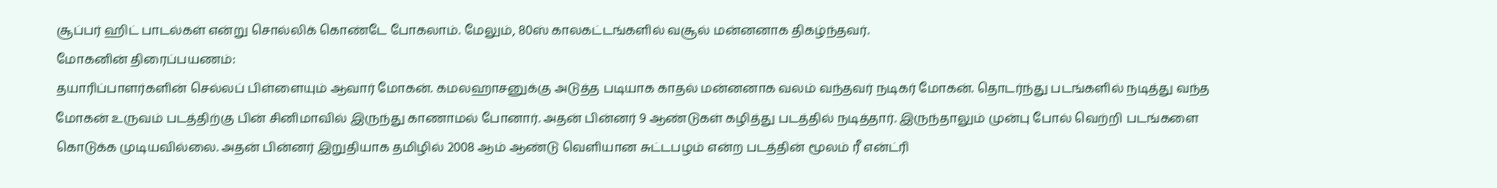சூப்பர் ஹிட் பாடல்கள் என்று சொல்லிக் கொண்டே போகலாம். மேலும், 80ஸ் காலகட்டங்களில் வசூல் மன்னனாக திகழ்ந்தவர்.
மோகனின் திரைப்பயணம்:
தயாரிப்பாளர்களின் செல்லப் பிள்ளையும் ஆவார் மோகன். கமலஹாசனுக்கு அடுத்த படியாக காதல் மன்னனாக வலம் வந்தவர் நடிகர் மோகன். தொடர்ந்து படங்களில் நடித்து வந்த மோகன் உருவம் படத்திற்கு பின் சினிமாவில் இருந்து காணாமல் போனார். அதன் பின்னர் 9 ஆண்டுகள் கழித்து படத்தில் நடித்தார். இருந்தாலும் முன்பு போல் வெற்றி படங்களை கொடுக்க முடியவில்லை. அதன் பின்னர் இறுதியாக தமிழில் 2008 ஆம் ஆண்டு வெளியான சுட்டபழம் என்ற படத்தின் மூலம் ரீ என்ட்ரி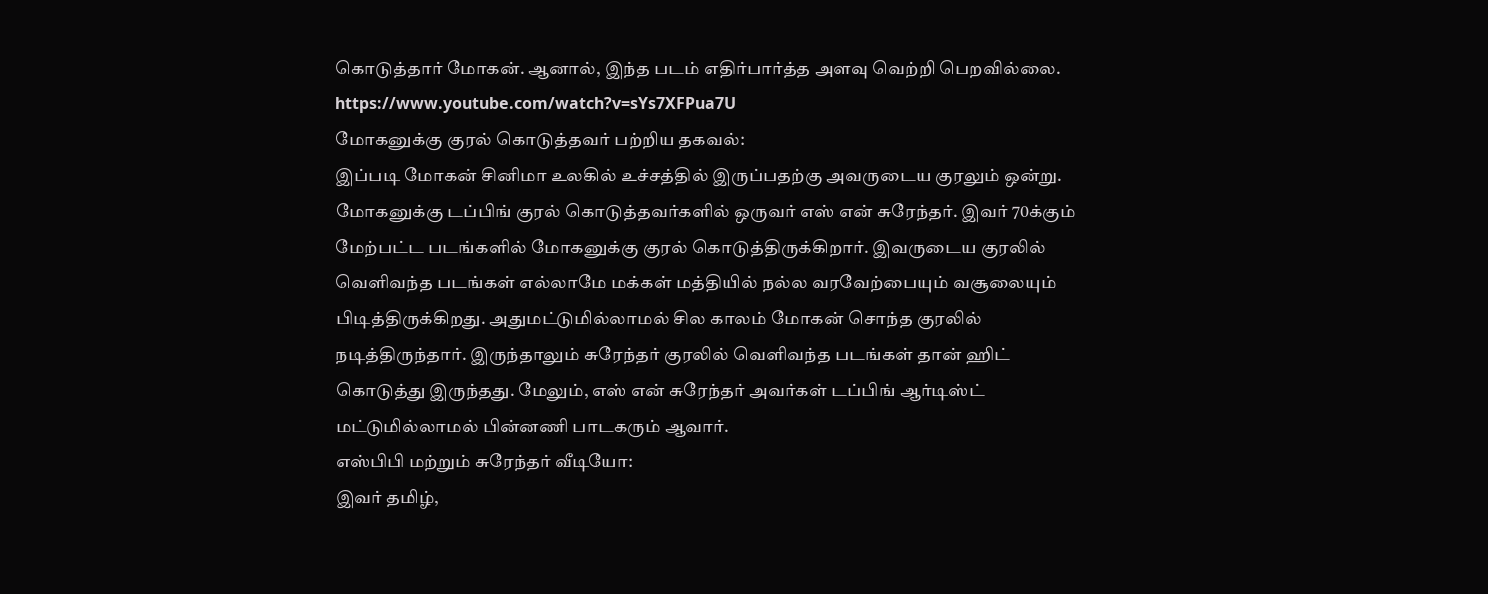கொடுத்தார் மோகன். ஆனால், இந்த படம் எதிர்பார்த்த அளவு வெற்றி பெறவில்லை.
https://www.youtube.com/watch?v=sYs7XFPua7U
மோகனுக்கு குரல் கொடுத்தவர் பற்றிய தகவல்:
இப்படி மோகன் சினிமா உலகில் உச்சத்தில் இருப்பதற்கு அவருடைய குரலும் ஒன்று. மோகனுக்கு டப்பிங் குரல் கொடுத்தவர்களில் ஒருவர் எஸ் என் சுரேந்தர். இவர் 70க்கும் மேற்பட்ட படங்களில் மோகனுக்கு குரல் கொடுத்திருக்கிறார். இவருடைய குரலில் வெளிவந்த படங்கள் எல்லாமே மக்கள் மத்தியில் நல்ல வரவேற்பையும் வசூலையும் பிடித்திருக்கிறது. அதுமட்டுமில்லாமல் சில காலம் மோகன் சொந்த குரலில் நடித்திருந்தார். இருந்தாலும் சுரேந்தர் குரலில் வெளிவந்த படங்கள் தான் ஹிட் கொடுத்து இருந்தது. மேலும், எஸ் என் சுரேந்தர் அவர்கள் டப்பிங் ஆர்டிஸ்ட் மட்டுமில்லாமல் பின்னணி பாடகரும் ஆவார்.
எஸ்பிபி மற்றும் சுரேந்தர் வீடியோ:
இவர் தமிழ்,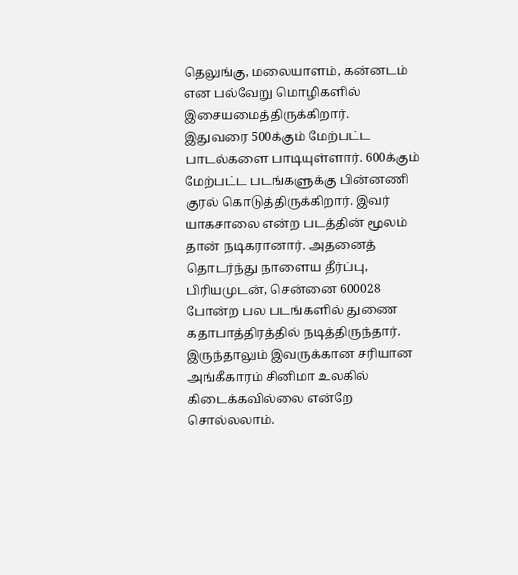தெலுங்கு, மலையாளம், கன்னடம் என பல்வேறு மொழிகளில் இசையமைத்திருக்கிறார்.
இதுவரை 500க்கும் மேற்பட்ட பாடல்களை பாடியுள்ளார். 600க்கும் மேற்பட்ட படங்களுக்கு பின்னணி குரல் கொடுத்திருக்கிறார். இவர் யாகசாலை என்ற படத்தின் மூலம் தான் நடிகரானார். அதனைத் தொடர்ந்து நாளைய தீர்ப்பு, பிரியமுடன், சென்னை 600028 போன்ற பல படங்களில் துணை கதாபாத்திரத்தில் நடித்திருந்தார். இருந்தாலும் இவருக்கான சரியான அங்கீகாரம் சினிமா உலகில் கிடைக்கவில்லை என்றே சொல்லலாம்.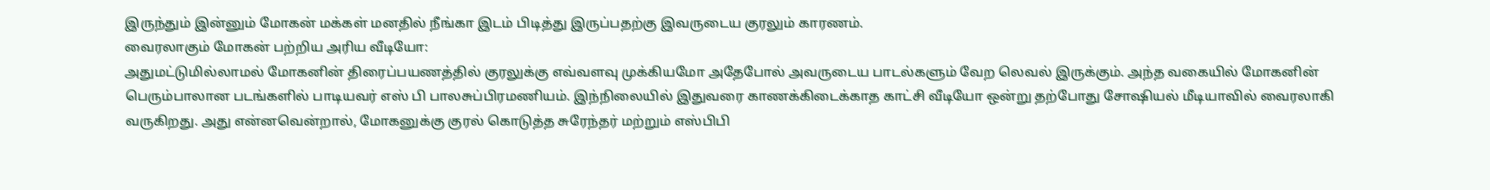இருந்தும் இன்னும் மோகன் மக்கள் மனதில் நீங்கா இடம் பிடித்து இருப்பதற்கு இவருடைய குரலும் காரணம்.
வைரலாகும் மோகன் பற்றிய அரிய வீடியோ:
அதுமட்டுமில்லாமல் மோகனின் திரைப்பயணத்தில் குரலுக்கு எவ்வளவு முக்கியமோ அதேபோல் அவருடைய பாடல்களும் வேற லெவல் இருக்கும். அந்த வகையில் மோகனின் பெரும்பாலான படங்களில் பாடியவர் எஸ் பி பாலசுப்பிரமணியம். இந்நிலையில் இதுவரை காணக்கிடைக்காத காட்சி வீடியோ ஒன்று தற்போது சோஷியல் மீடியாவில் வைரலாகி வருகிறது. அது என்னவென்றால், மோகனுக்கு குரல் கொடுத்த சுரேந்தர் மற்றும் எஸ்பிபி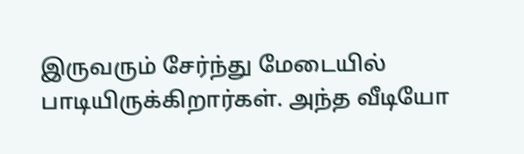இருவரும் சேர்ந்து மேடையில் பாடியிருக்கிறார்கள். அந்த வீடியோ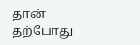தான் தற்போது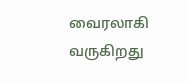வைரலாகி வருகிறது